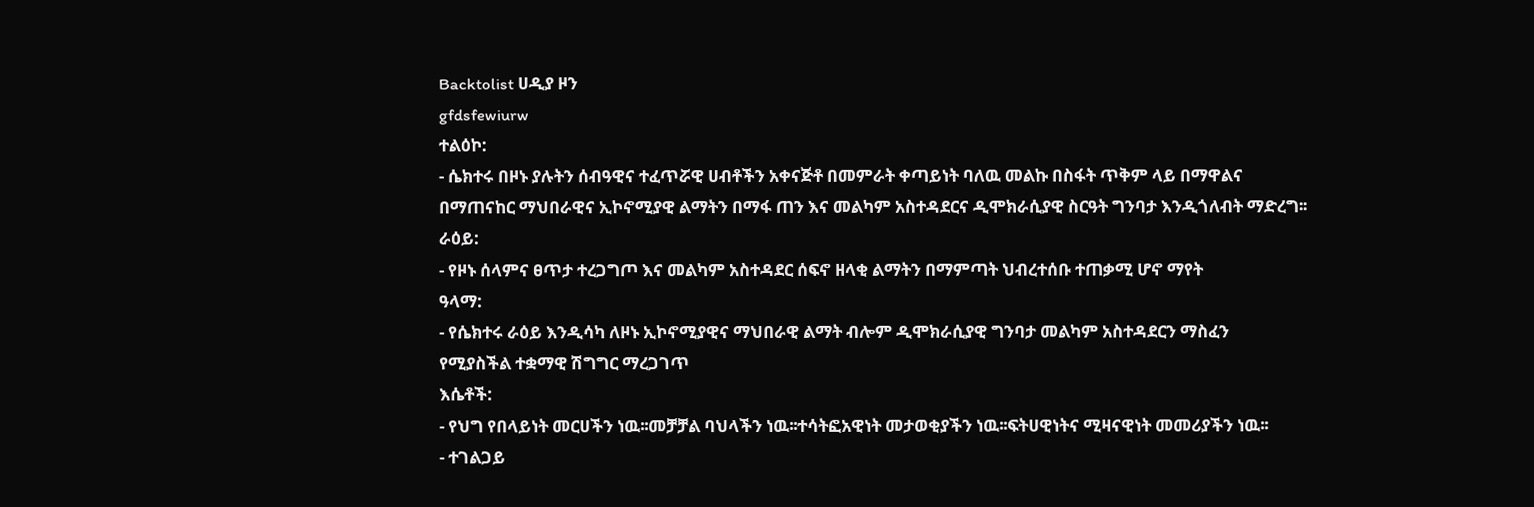Backtolist ሀዲያ ዞን
gfdsfewiurw
ተልዕኮ:
- ሴክተሩ በዞኑ ያሉትን ሰብዓዊና ተፈጥሯዊ ሀብቶችን አቀናጅቶ በመምራት ቀጣይነት ባለዉ መልኩ በስፋት ጥቅም ላይ በማዋልና
በማጠናከር ማህበራዊና ኢኮኖሚያዊ ልማትን በማፋ ጠን እና መልካም አስተዳደርና ዲሞክራሲያዊ ስርዓት ግንባታ እንዲጎለብት ማድረግ፡፡
ራዕይ:
- የዞኑ ሰላምና ፀጥታ ተረጋግጦ እና መልካም አስተዳደር ሰፍኖ ዘላቂ ልማትን በማምጣት ህብረተሰቡ ተጠቃሚ ሆኖ ማየት
ዓላማ:
- የሴክተሩ ራዕይ እንዲሳካ ለዞኑ ኢኮኖሚያዊና ማህበራዊ ልማት ብሎም ዲሞክራሲያዊ ግንባታ መልካም አስተዳደርን ማስፈን
የሚያስችል ተቋማዊ ሽግግር ማረጋገጥ
እሴቶች:
- የህግ የበላይነት መርሀችን ነዉ፡፡መቻቻል ባህላችን ነዉ፡፡ተሳትፎአዊነት መታወቂያችን ነዉ፡፡ፍትሀዊነትና ሚዛናዊነት መመሪያችን ነዉ፡፡
- ተገልጋይ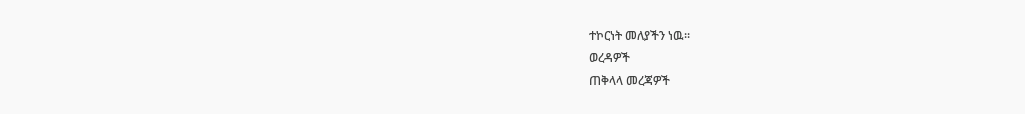ተኮርነት መለያችን ነዉ፡፡
ወረዳዎች
ጠቅላላ መረጃዎች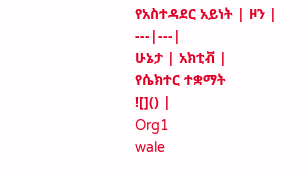የአስተዳደር አይነት | ዞን |
---|---|
ሁኔታ | አክቲቭ |
የሴክተር ተቋማት
![]() |
Org1
wale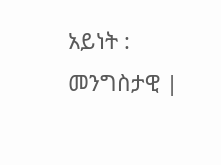አይነት : መንግስታዊ |